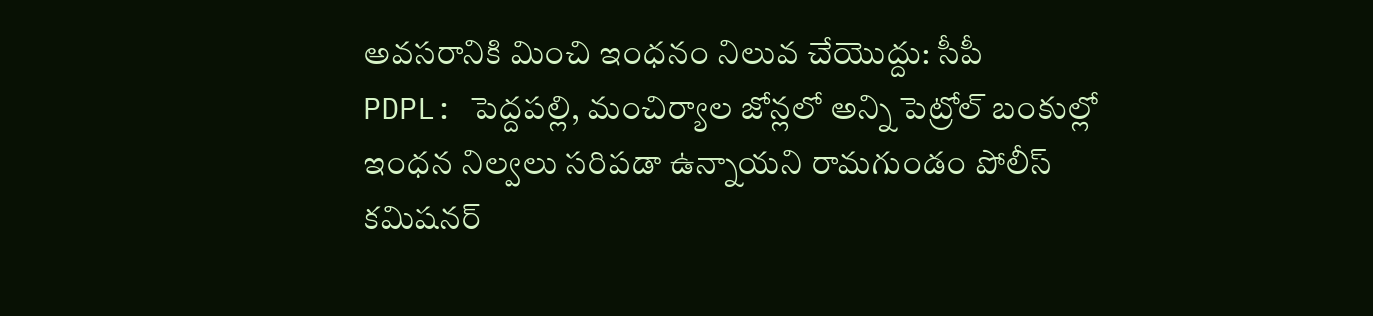అవసరానికి మించి ఇంధనం నిలువ చేయొద్దు: సీపీ
PDPL: పెద్దపల్లి, మంచిర్యాల జోన్లలో అన్ని పెట్రోల్ బంకుల్లో ఇంధన నిల్వలు సరిపడా ఉన్నాయని రామగుండం పోలీస్ కమిషనర్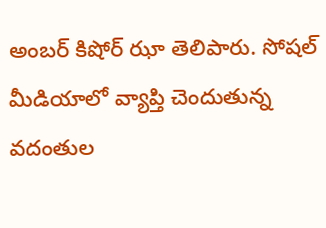అంబర్ కిషోర్ ఝా తెలిపారు. సోషల్ మీడియాలో వ్యాప్తి చెందుతున్న వదంతుల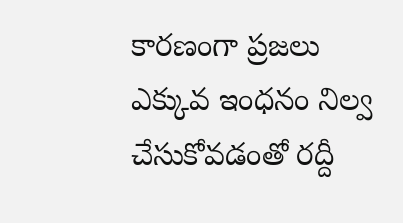కారణంగా ప్రజలు ఎక్కువ ఇంధనం నిల్వ చేసుకోవడంతో రద్దీ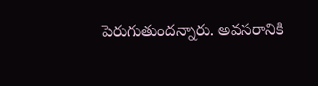పెరుగుతుందన్నారు. అవసరానికి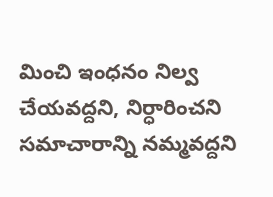మించి ఇంధనం నిల్వ చేయవద్దని, నిర్ధారించని సమాచారాన్ని నమ్మవద్దని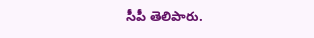సీపీ తెలిపారు.